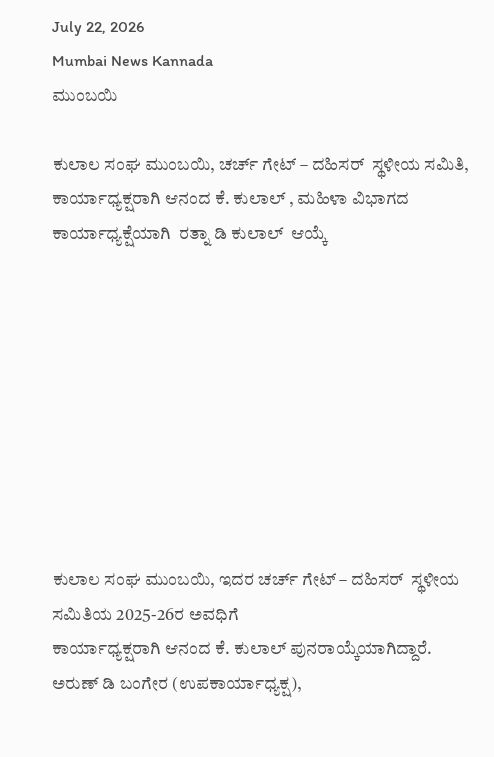July 22, 2026
Mumbai News Kannada
ಮುಂಬಯಿ

ಕುಲಾಲ ಸಂಘ ಮುಂಬಯಿ, ಚರ್ಚ್ ಗೇಟ್ – ದಹಿಸರ್  ಸ್ಥಳೀಯ ಸಮಿತಿ, ಕಾರ್ಯಾಧ್ಯಕ್ಷರಾಗಿ ಆನಂದ ಕೆ. ಕುಲಾಲ್ , ಮಹಿಳಾ ವಿಭಾಗದ ಕಾರ್ಯಾಧ್ಯಕ್ಷೆಯಾಗಿ  ರತ್ನಾ ಡಿ ಕುಲಾಲ್  ಆಯ್ಕೆ









ಕುಲಾಲ ಸಂಘ ಮುಂಬಯಿ, ಇದರ ಚರ್ಚ್ ಗೇಟ್ – ದಹಿಸರ್  ಸ್ಥಳೀಯ ಸಮಿತಿಯ 2025-26ರ ಅವಧಿಗೆ
ಕಾರ್ಯಾಧ್ಯಕ್ಷರಾಗಿ ಆನಂದ ಕೆ. ಕುಲಾಲ್ ಪುನರಾಯ್ಕೆಯಾಗಿದ್ದಾರೆ.
ಅರುಣ್ ಡಿ ಬಂಗೇರ (ಉಪಕಾರ್ಯಾಧ್ಯಕ್ಷ),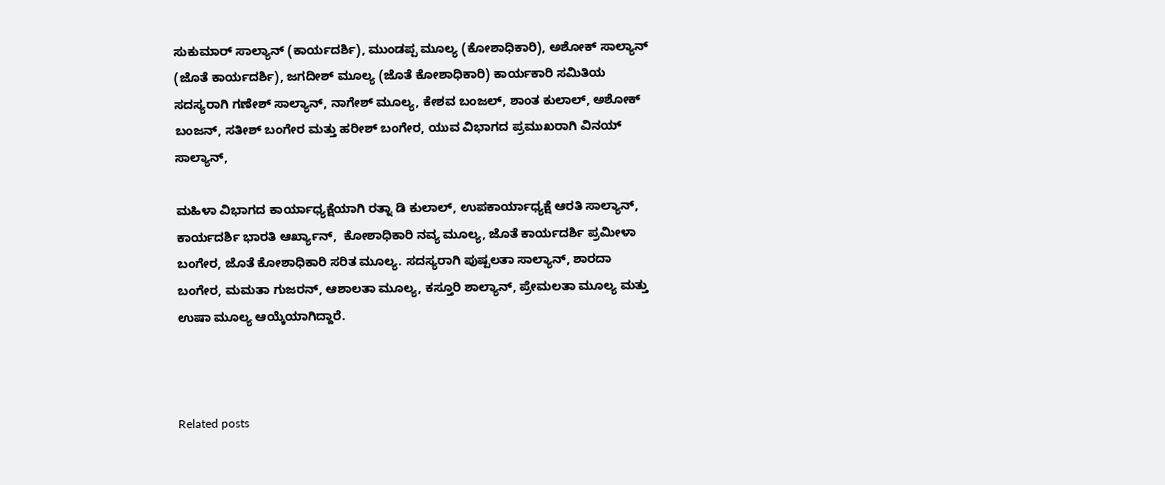ಸುಕುಮಾರ್ ಸಾಲ್ಯಾನ್ (ಕಾರ್ಯದರ್ಶಿ), ಮುಂಡಪ್ಪ ಮೂಲ್ಯ (ಕೋಶಾಧಿಕಾರಿ), ಅಶೋಕ್ ಸಾಲ್ಯಾನ್ (ಜೊತೆ ಕಾರ್ಯದರ್ಶಿ), ಜಗದೀಶ್ ಮೂಲ್ಯ (ಜೊತೆ ಕೋಶಾಧಿಕಾರಿ) ಕಾರ್ಯಕಾರಿ ಸಮಿತಿಯ ಸದಸ್ಯರಾಗಿ ಗಣೇಶ್ ಸಾಲ್ಯಾನ್, ನಾಗೇಶ್ ಮೂಲ್ಯ, ಕೇಶವ ಬಂಜಲ್, ಶಾಂತ ಕುಲಾಲ್, ಅಶೋಕ್ ಬಂಜನ್, ಸತೀಶ್ ಬಂಗೇರ ಮತ್ತು ಹರೀಶ್ ಬಂಗೇರ, ಯುವ ವಿಭಾಗದ ಪ್ರಮುಖರಾಗಿ ವಿನಯ್ ಸಾಲ್ಯಾನ್,

ಮಹಿಳಾ ವಿಭಾಗದ ಕಾರ್ಯಾಧ್ಯಕ್ಷೆಯಾಗಿ ರತ್ನಾ ಡಿ ಕುಲಾಲ್, ಉಪಕಾರ್ಯಾಧ್ಯಕ್ಷೆ ಆರತಿ ಸಾಲ್ಯಾನ್, ಕಾರ್ಯದರ್ಶಿ ಭಾರತಿ ಆರ್ಖ್ಯಾನ್,  ಕೋಶಾಧಿಕಾರಿ ನವ್ಯ ಮೂಲ್ಯ, ಜೊತೆ ಕಾರ್ಯದರ್ಶಿ ಪ್ರಮೀಳಾ ಬಂಗೇರ, ಜೊತೆ ಕೋಶಾಧಿಕಾರಿ ಸರಿತ ಮೂಲ್ಯ. ಸದಸ್ಯರಾಗಿ ಪುಷ್ಪಲತಾ ಸಾಲ್ಯಾನ್, ಶಾರದಾ ಬಂಗೇರ, ಮಮತಾ ಗುಜರನ್, ಆಶಾಲತಾ ಮೂಲ್ಯ, ಕಸ್ತೂರಿ ಶಾಲ್ಯಾನ್, ಪ್ರೇಮಲತಾ ಮೂಲ್ಯ ಮತ್ತು ಉಷಾ ಮೂಲ್ಯ ಆಯ್ಕೆಯಾಗಿದ್ದಾರೆ.



Related posts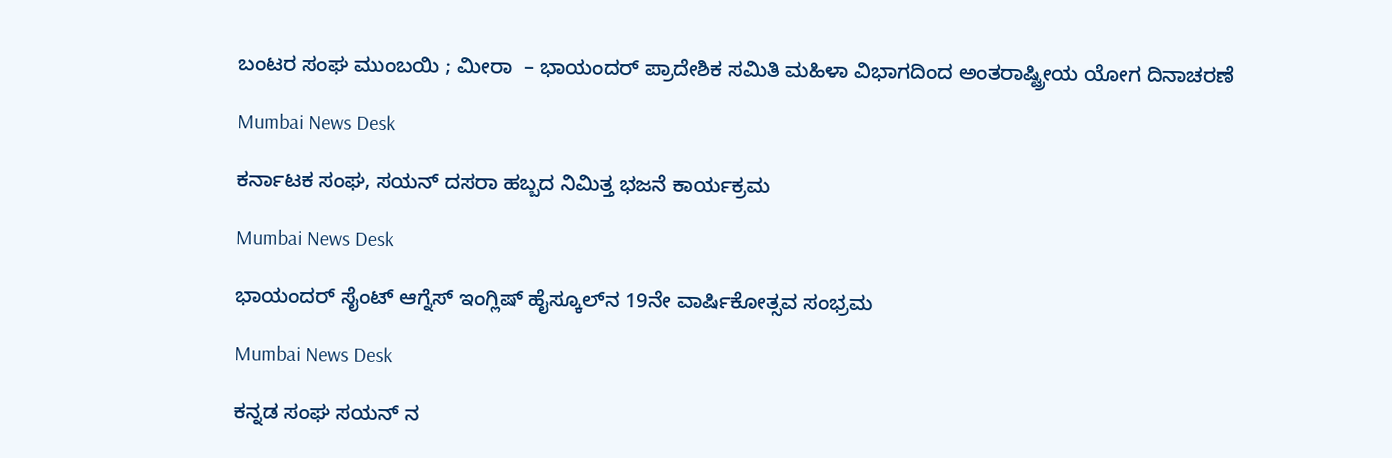ಬಂಟರ ಸಂಘ ಮುಂಬಯಿ ; ಮೀರಾ  – ಭಾಯಂದರ್ ಪ್ರಾದೇಶಿಕ ಸಮಿತಿ ಮಹಿಳಾ ವಿಭಾಗದಿಂದ ಅಂತರಾಷ್ಟ್ರೀಯ ಯೋಗ ದಿನಾಚರಣೆ

Mumbai News Desk

ಕರ್ನಾಟಕ ಸಂಘ, ಸಯನ್ ದಸರಾ ಹಬ್ಬದ ನಿಮಿತ್ತ ಭಜನೆ ಕಾರ್ಯಕ್ರಮ

Mumbai News Desk

ಭಾಯಂದರ್ ಸೈಂಟ್ ಆಗ್ನೆಸ್ ಇಂಗ್ಲಿಷ್ ಹೈಸ್ಕೂಲ್‌ನ 19ನೇ ವಾರ್ಷಿಕೋತ್ಸವ ಸಂಭ್ರಮ

Mumbai News Desk

ಕನ್ನಡ ಸಂಘ ಸಯನ್ ನ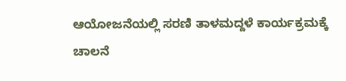ಆಯೋಜನೆಯಲ್ಲಿ ಸರಣಿ ತಾಳಮದ್ದಳೆ ಕಾರ್ಯಕ್ರಮಕ್ಕೆ ಚಾಲನೆ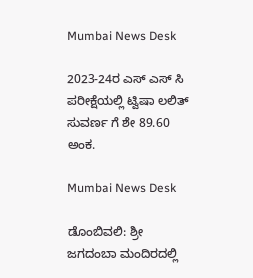Mumbai News Desk

2023-24ರ ಎಸ್ ಎಸ್ ಸಿ ಪರೀಕ್ಷೆಯಲ್ಲಿ ಟ್ವಿಷಾ ಲಲಿತ್ ಸುವರ್ಣ ಗೆ ಶೇ 89.60 ಅಂಕ.

Mumbai News Desk

ಡೊಂಬಿವಲಿ: ಶ್ರೀ ಜಗದಂಬಾ ಮಂದಿರದಲ್ಲಿ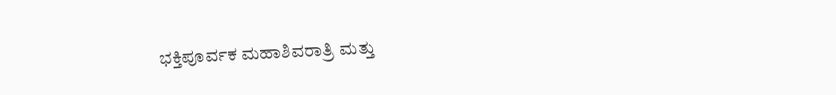ಭಕ್ತಿಪೂರ್ವಕ ಮಹಾಶಿವರಾತ್ರಿ ಮತ್ತು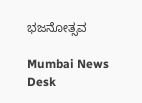ಭಜನೋತ್ಸವ

Mumbai News Desk